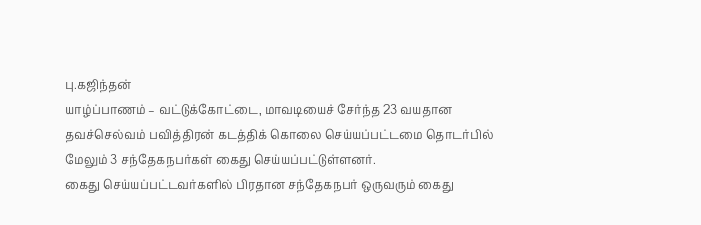பு.கஜிந்தன்
யாழ்ப்பாணம் – வட்டுக்கோட்டை, மாவடியைச் சேர்ந்த 23 வயதான தவச்செல்வம் பவித்திரன் கடத்திக் கொலை செய்யப்பட்டமை தொடர்பில் மேலும் 3 சந்தேகநபர்கள் கைது செய்யப்பட்டுள்ளனர்.
கைது செய்யப்பட்டவர்களில் பிரதான சந்தேகநபர் ஒருவரும் கைது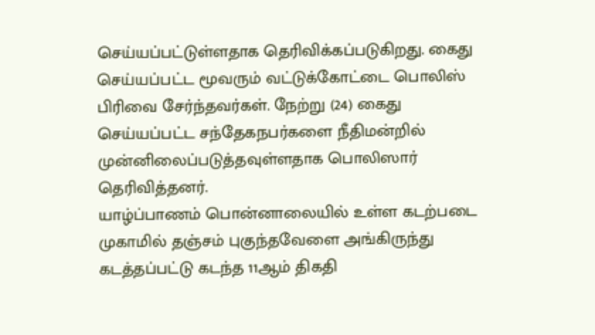செய்யப்பட்டுள்ளதாக தெரிவிக்கப்படுகிறது. கைது செய்யப்பட்ட மூவரும் வட்டுக்கோட்டை பொலிஸ் பிரிவை சேர்ந்தவர்கள். நேற்று (24) கைது செய்யப்பட்ட சந்தேகநபர்களை நீதிமன்றில் முன்னிலைப்படுத்தவுள்ளதாக பொலிஸார் தெரிவித்தனர்.
யாழ்ப்பாணம் பொன்னாலையில் உள்ள கடற்படை முகாமில் தஞ்சம் புகுந்தவேளை அங்கிருந்து கடத்தப்பட்டு கடந்த 11ஆம் திகதி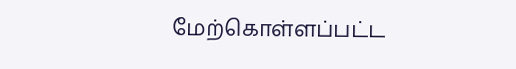மேற்கொள்ளப்பட்ட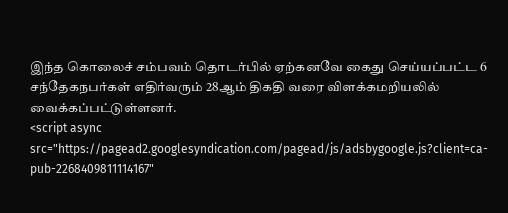இந்த கொலைச் சம்பவம் தொடர்பில் ஏற்கனவே கைது செய்யப்பட்ட 6 சந்தேகநபர்கள் எதிர்வரும் 28ஆம் திகதி வரை விளக்கமறியலில் வைக்கப்பட்டுள்ளனர்.
<script async src="https://pagead2.googlesyndication.com/pagead/js/adsbygoogle.js?client=ca-pub-2268409811114167"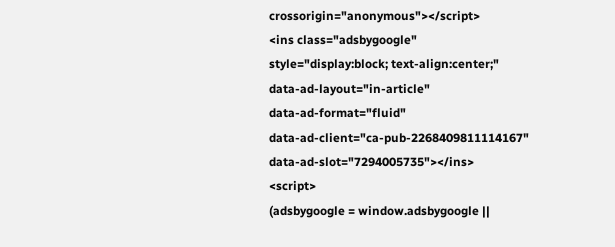crossorigin="anonymous"></script>
<ins class="adsbygoogle"
style="display:block; text-align:center;"
data-ad-layout="in-article"
data-ad-format="fluid"
data-ad-client="ca-pub-2268409811114167"
data-ad-slot="7294005735"></ins>
<script>
(adsbygoogle = window.adsbygoogle ||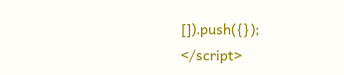[]).push({});
</script>